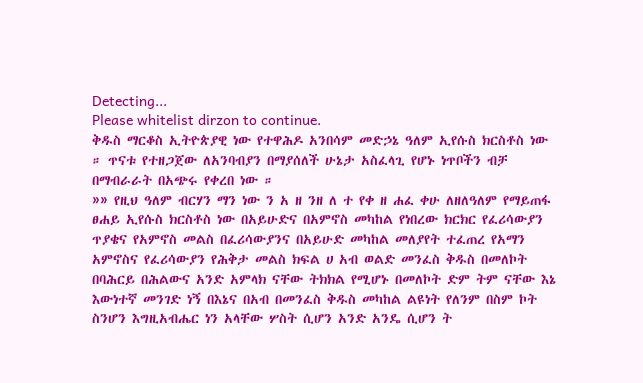Detecting...
Please whitelist dirzon to continue.
ቅዱስ ማርቆስ ኢትዮጵያዊ ነው የተዋሕዶ አንበሳም መድኃኔ ዓለም ኢየሱስ ክርስቶስ ነው ። ጥናቱ የተዘጋጀው ለአንባብያን በማያሰለች ሁኔታ አስፈላጊ የሆኑ ነጥቦችን ብቻ በማብራራት በአጭሩ የቀረበ ነው ።
»» የዚህ ዓለም ብርሃን ማን ነው ን አ ዘ ንዘ ለ ተ የቀ ዘ ሐፈ ቀሁ ለዘለዓለም የማይጠፋ ፀሐይ ኢየሱስ ክርስቶስ ነው በአይሁድና በአምኖስ መካከል የነበረው ክርክር የፈሪሳውያን ጥያቄና የአምኖስ መልስ በፈሪሳውያንና በአይሁድ መካከል መለያየት ተፈጠረ የአማን አምኖስና የፈሪሳውያን የሕቅታ መልስ ክፍል ሀ አብ ወልድ መንፈስ ቅዱስ በመለኮት በባሕርይ በሕልውና አንድ አምላክ ናቸው ትክክል የሚሆኑ በመለኮት ድም ትም ናቸው እኔ እውነተኛ መንገድ ነኝ በእኔና በአብ በመንፈስ ቅዱስ መካከል ልዩነት የለንም በስም ኮት ስንሆን እግዚአብሔር ነን አላቸው ሦስት ሲሆን አንድ አንዴ ሲሆን ት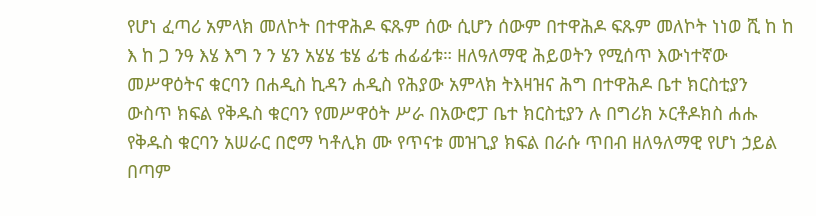የሆነ ፈጣሪ አምላክ መለኮት በተዋሕዶ ፍጹም ሰው ሲሆን ሰውም በተዋሕዶ ፍጹም መለኮት ነነወ ሺ ከ ከ እ ከ ጋ ንዓ እሄ እግ ን ን ሄን አሄሄ ቴሄ ፊቴ ሐፊፊቱ። ዘለዓለማዊ ሕይወትን የሚሰጥ እውነተኛው መሥዋዕትና ቁርባን በሐዲስ ኪዳን ሐዲስ የሕያው አምላክ ትእዛዝና ሕግ በተዋሕዶ ቤተ ክርስቲያን ውስጥ ክፍል የቅዱስ ቁርባን የመሥዋዕት ሥራ በአውሮፓ ቤተ ክርስቲያን ሉ በግሪክ ኦርቶዶክስ ሐሑ የቅዱስ ቁርባን አሠራር በሮማ ካቶሊክ ሙ የጥናቱ መዝጊያ ክፍል በራሱ ጥበብ ዘለዓለማዊ የሆነ ኃይል በጣም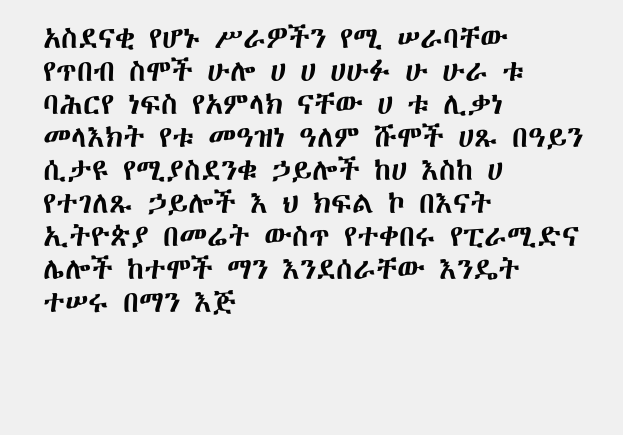አስደናቂ የሆኑ ሥራዎችን የሚ ሠራባቸው የጥበብ ስሞች ሁሎ ሀ ሀ ሀሁፉ ሁ ሁራ ቱ ባሕርየ ነፍስ የአምላክ ናቸው ሀ ቱ ሊቃነ መላእክት የቱ መዓዝነ ዓለም ሹሞች ሀጹ በዓይን ሲታዩ የሚያስደንቁ ኃይሎች ከሀ እስከ ሀ የተገለጹ ኃይሎች እ ህ ክፍል ኮ በእናት ኢትዮጵያ በመሬት ውስጥ የተቀበሩ የፒራሚድና ሌሎች ከተሞች ማን እንደሰራቸው እንዴት ተሠሩ በማን እጅ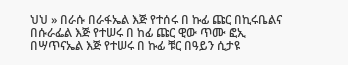ህህ » በራሱ በራፋኤል እጅ የተሰሩ በ ኩፊ ጩር በኪሩቤልና በሱራፌል እጅ የተሠሩ በ ከፊ ጩር ዊው ጥሙ ፎኢ በሣጥናኤል እጅ የተሠሩ በ ኩፊ ቹር በዓይን ሲታዩ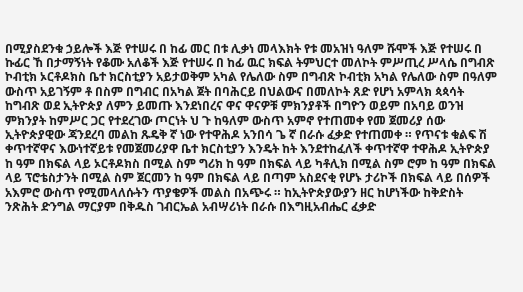በሚያስደንቁ ኃይሎች እጅ የተሠሩ በ ከፊ መር በቱ ሊቃነ መላእክት የቱ መአዝነ ዓለም ሹሞች እጅ የተሠሩ በ ኩፊር ኸ በታማኝነት የቆሙ አለቆች እጅ የተሠሩ በ ከፊ ዉር ክፍል ትምህርተ መለኮት ምሥጢረ ሥላሴ በግብጽ ኮብቲክ ኦርቶዶክስ ቤተ ክርስቲያን አይታወቅም አካል የሌለው ስም በግብጽ ኮብቲክ አካል የሌለው ስም በዓለም ውስጥ አይገኝም ቶ በስም በግብር በአካል ጀት በባሕርይ በህልውና በመለኮት ጸድ የሆነ አምላክ ጳጳሳት ከግብጽ ወደ ኢትዮጵያ ለምን ይመጡ እንደነበረና ዋና ዋናዎቹ ምክንያቶች በግዮን ወይም በአባይ ወንዝ ምክንያት ከምሥር ጋር የተደረገው ጦርነት ህ ጉ ከዓለም ውስጥ አምኖ የተጠመቀ የመ ጀመሪያ ሰው ኢትዮጵያዊው ጃንደረባ መልከ ጹዴቅ ኛ ነው የተዋሕዶ አንበሳ ጌ ኛ በራሱ ፈቃድ የተጠመቀ ። የጥናቱ ቁልፍ ሽ ቀጥተኛዋና እውነተኛይቱ የመጀመሪያዋ ቤተ ክርስቲያን እንዴት ከት እንደተከፈለች ቀጥተኛዋ ተዋሕዶ ኢትዮጵያ ከ ዓም በክፍል ላይ ኦርቶዶክስ በሚል ስም ግሪክ ከ ዓም በክፍል ላይ ካቶሊክ በሚል ስም ሮም ከ ዓም በክፍል ላይ ፕሮቴስታንት በሚል ስም ጀርመን ከ ዓም በክፍል ላይ በጣም አስደናቂ የሆኑ ታሪኮች በክፍል ላይ በሰዎች አእምሮ ውስጥ የሚመላለሱትን ጥያቄዎች መልስ በአጭሩ ። ከኢትዮጵያውያን ዘር ከሆነችው ከቅድስት ንጽሕት ድንግል ማርያም በቅዱስ ገብርኤል አብሣሪነት በራሱ በእግዚአብሔር ፈቃድ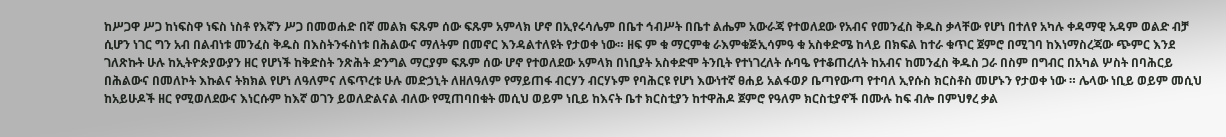ከሥጋዋ ሥጋ ከነፍስዋ ነፍስ ነስቶ የእኛን ሥጋ በመወሐድ በኛ መልክ ፍጹም ሰው ፍጹም አምላክ ሆኖ በኢየሩሳሌም በቤተ ኅብሥት በቤተ ልሔም አውራጃ የተወለደው የአብና የመንፈስ ቅዱስ ቃላቸው የሆነ በተለየ አካሉ ቀዳማዊ አዳም ወልድ ብቻ ሲሆን ነገር ግን አብ በልብነቱ መንፈስ ቅዱስ በእስትንፋስነቱ በሕልውና ማለትም በመኖር እንዳልተለዩት የታወቀ ነው። ዘፍ ም ቁ ማርምቁ ራእምቁጅኢሳምዓ ቁ አስቀድሜ ከላይ በክፍል ከተራ ቁጥር ጀምሮ በሚገባ ከእነማስረጃው ጭምር እንደ ገለጽኩት ሁሉ ከኢትዮጵያውያን ዘር የሆነች ከቅድስት ንጽሕት ድንግል ማርያም ፍጹም ሰው ሆኖ የተወለደው አምላክ በነቢያት አስቀድሞ ትንቢት የተነገረለት ሱባዔ የተቆጠረለት ከአብና ከመንፈስ ቅዱስ ጋራ በስም በግብር በአካል ሦስት በባሕርይ በሕልውና በመለኮት እኩልና ትክክል የሆነ ለዓለምና ለፍጥረቱ ሁሉ መድኃኒት ለዘለዓለም የማይጠፋ ብርሃን ብርሃኑም የባሕርዩ የሆነ እውነተኛ ፀሐይ አልፋወዖ ቤጣየውጣ የተባለ ኢየሱስ ክርስቶስ መሆኑን የታወቀ ነው ። ሌላው ነቢይ ወይም መሲህ ከአይሁዶች ዘር የሚወለደውና እነርሱም ከእኛ ወገን ይወለድልናል ብለው የሚጠባበቁት መሲህ ወይም ነቢይ ከእናት ቤተ ክርስቲያን ከተዋሕዶ ጀምሮ የዓለም ክርስቲያኖች በሙሉ ከፍ ብሎ በምህፃረ ቃል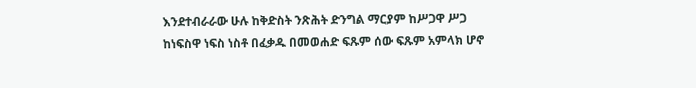እንደተብራራው ሁሉ ከቅድስት ንጽሕት ድንግል ማርያም ከሥጋዋ ሥጋ ከነፍስዋ ነፍስ ነስቶ በፈቃዱ በመወሐድ ፍጹም ሰው ፍጹም አምላክ ሆኖ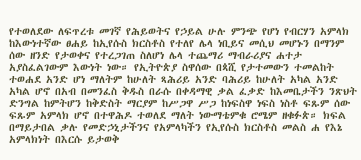የተወለደው ለፍጥረቱ መገኛ የሕይወትና የኃይል ሁሉ ምንጭ የሆነ የብርሃን አምላክ ከእውነተኛው ፀሐይ ከኢየሱስ ክርስቶስ የተለየ ሌላ ነቢይና መሲህ መሆኑን በማንም ሰው ዘንድ የታወቀና የተረጋገጠ ስለሆነ ሌላ ተጨማሪ ማብራሪያና ሐተታ አያስፈልገውም እውነት ነው። የኢትዮጵያ ስዋሰው በጳሺ የታተመውን ተመልከት ተወሐደ አንድ ሆነ ማለትም ከሁለት ጻሕሪይ አንድ ባሕሪይ ከሁለት አካል አንድ አካል ሆኖ በአብ በመንፈስ ቅዱስ በራሱ በቀዳማዊ ቃል ፈቃድ ከእመቤታችን ንጽህት ድንግል ከምትሆን ከቅድስት ማርያም ከሥጋዋ ሥጋ ከነፍስዋ ነፍስ ነስቶ ፍጹም ሰው ፍጹም አምላክ ሆኖ በተዋሕዶ ተወለደ ማለት ነውማቴምቁ ሮሜም ዘቁፉጵ። ክፍል በማይታበል ቃሉ የመድኃኒታችንና የአምላካችን የኢየሱስ ክርስቶስ መልስ ሐ የእኔ አምላክነት በእርሱ ይታወቅ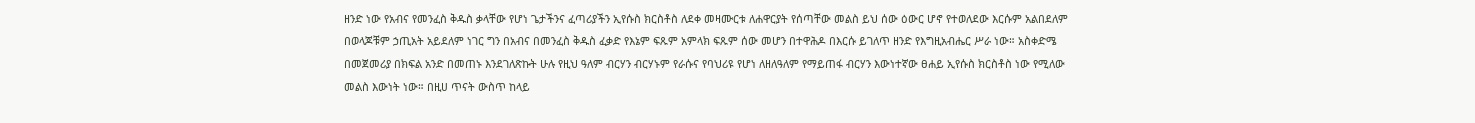ዘንድ ነው የአብና የመንፈስ ቅዱስ ቃላቸው የሆነ ጌታችንና ፈጣሪያችን ኢየሱስ ክርስቶስ ለደቀ መዛሙርቱ ለሐዋርያት የሰጣቸው መልስ ይህ ሰው ዕውር ሆኖ የተወለደው እርሱም አልበደለም በወላጆቹም ኃጢአት አይደለም ነገር ግን በአብና በመንፈስ ቅዱስ ፈቃድ የእኔም ፍጹም አምላክ ፍጹም ሰው መሆን በተዋሕዶ በእርሱ ይገለጥ ዘንድ የእግዚአብሔር ሥራ ነው። አስቀድሜ በመጀመሪያ በክፍል አንድ በመጠኑ እንደገለጽኩት ሁሉ የዚህ ዓለም ብርሃን ብርሃኑም የራሱና የባህሪዩ የሆነ ለዘለዓለም የማይጠፋ ብርሃን እውነተኛው ፀሐይ ኢየሱስ ክርስቶስ ነው የሚለው መልስ እውነት ነው። በዚሀ ጥናት ውስጥ ከላይ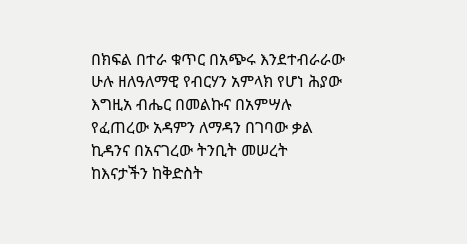በክፍል በተራ ቁጥር በአጭሩ እንደተብራራው ሁሉ ዘለዓለማዊ የብርሃን አምላክ የሆነ ሕያው እግዚአ ብሔር በመልኩና በአምሣሉ የፈጠረው አዳምን ለማዳን በገባው ቃል ኪዳንና በአናገረው ትንቢት መሠረት ከእናታችን ከቅድስት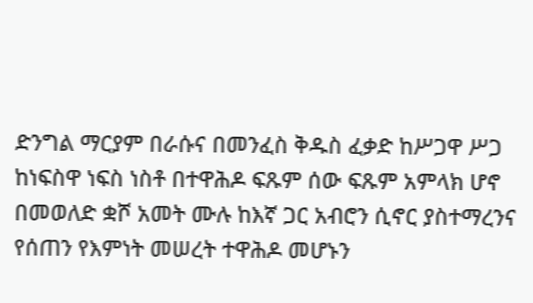ድንግል ማርያም በራሱና በመንፈስ ቅዱስ ፈቃድ ከሥጋዋ ሥጋ ከነፍስዋ ነፍስ ነስቶ በተዋሕዶ ፍጹም ሰው ፍጹም አምላክ ሆኖ በመወለድ ቋሾ አመት ሙሉ ከእኛ ጋር አብሮን ሲኖር ያስተማረንና የሰጠን የእምነት መሠረት ተዋሕዶ መሆኑን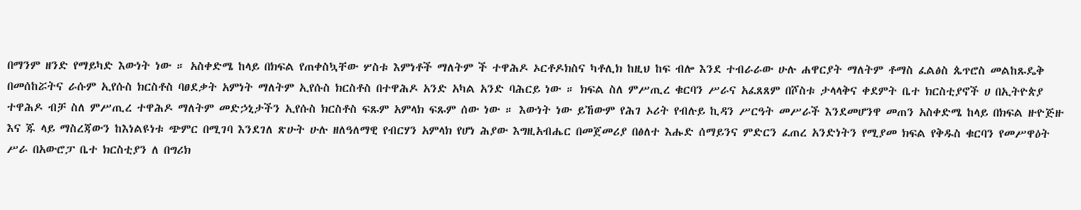በማንም ዘንድ የማይካድ እውነት ነው ። አስቀድሜ ከላይ በክፍል የጠቀስኳቸው ሦስቱ እምነቶች ማለትም ች ተዋሕዶ ኦርቶዶክስና ካቶሊክ ከዚህ ከፍ ብሎ እንደ ተብራራው ሁሉ ሐዋርያት ማለትም ቶማስ ፈልፅስ ጴጥሮስ መልከጹዴቅ በመሰከሯትና ራሱም ኢየሱስ ክርስቶስ ባፀደቃት አምነት ማለትም ኢየሱስ ክርስቶስ በተዋሕዶ አንድ አካል አንድ ባሕርይ ነው ። ክፍል ስለ ምሥጢረ ቁርባን ሥራና አፈጸጸም በሾስቱ ታላላቅና ቀደምት ቤተ ክርስቲያኖች ሀ በኢትዮጵያ ተዋሕዶ ብቻ ስለ ምሥጢረ ተዋሕዶ ማለትም መድኃኒታችን ኢየሱስ ክርስቶስ ፍጹም አምላክ ፍጹም ሰው ነው ። እውነት ነው ይኸውም የሕገ ኦሪት የብሉይ ኪዳን ሥርዓት መሥራች እንደመሆንዋ መጠን አስቀድሜ ከላይ በክፍል ዙዮጅዙ እና ጁ ላይ ማስረጃውን ከእነልዩነቱ ጭምር በሚገባ እንደገለ ጽሁት ሁሉ ዘለዓለማዊ የብርሃን አምላክ የሆነ ሕያው እግዚአብሔር በመጀመሪያ በፅለተ እሑድ ሰማይንና ምድርን ፈጠረ አንድነትን የሚያመ ክፍል የቅዱስ ቁርባን የመሥዋዕት ሥራ በአውሮፓ ቤተ ክርስቲያን ለ በግሪክ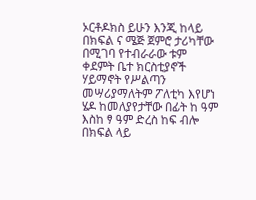ኦርቶዶክስ ይሁን እንጂ ከላይ በክፍል ና ሜጅ ጀምሮ ታሪካቸው በሚገባ የተብራራው ቱም ቀደምት ቤተ ክርስቲያኖች ሃይማኖት የሥልጣን መሣሪያማለትም ፖለቲካ እየሆነ ሄዶ ከመለያየታቸው በፊት ከ ዓም እስከ ፃ ዓም ድረስ ከፍ ብሎ በክፍል ላይ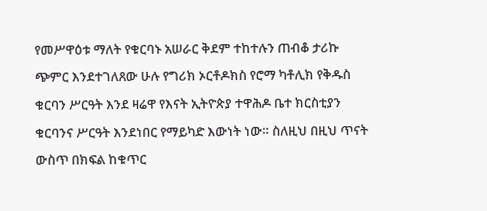የመሥዋዕቱ ማለት የቁርባኑ አሠራር ቅደም ተከተሉን ጠብቆ ታሪኩ ጭምር እንደተገለጸው ሁሉ የግሪክ ኦርቶዶክስ የሮማ ካቶሊክ የቅዱስ ቁርባን ሥርዓት እንደ ዛሬዋ የእናት ኢትዮጵያ ተዋሕዶ ቤተ ክርስቲያን ቁርባንና ሥርዓት እንደነበር የማይካድ እውነት ነው። ስለዚህ በዚህ ጥናት ውስጥ በክፍል ከቁጥር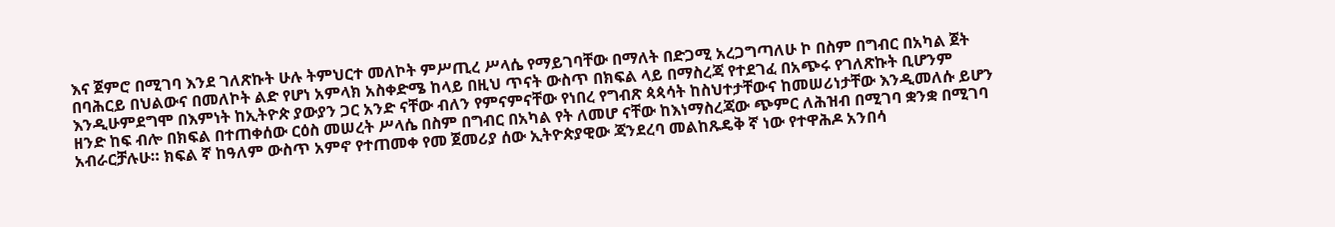እና ጀምሮ በሚገባ እንደ ገለጽኩት ሁሉ ትምህርተ መለኮት ምሥጢረ ሥላሴ የማይገባቸው በማለት በድጋሚ አረጋግጣለሁ ኮ በስም በግብር በአካል ጀት በባሕርይ በህልውና በመለኮት ልድ የሆነ አምላክ አስቀድሜ ከላይ በዚህ ጥናት ውስጥ በክፍል ላይ በማስረጃ የተደገፈ በአጭሩ የገለጽኩት ቢሆንም እንዲሁምደግሞ በእምነት ከኢትዮጵ ያውያን ጋር አንድ ናቸው ብለን የምናምናቸው የነበረ የግብጽ ጳጳሳት ከስህተታቸውና ከመሠሪነታቸው እንዲመለሱ ይሆን ዘንድ ከፍ ብሎ በክፍል በተጠቀሰው ርዕስ መሠረት ሥላሴ በስም በግብር በአካል የት ለመሆ ናቸው ከእነማስረጃው ጭምር ለሕዝብ በሚገባ ቋንቋ በሚገባ አብራርቻሉሁ። ክፍል ኛ ከዓለም ውስጥ አምኖ የተጠመቀ የመ ጀመሪያ ሰው ኢትዮጵያዊው ጃንደረባ መልከጹዴቅ ኛ ነው የተዋሕዶ አንበሳ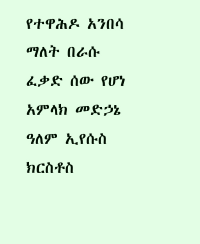የተዋሕዶ አንበሳ ማለት በራሱ ፈቃድ ሰው የሆነ አምላክ መድኃኔ ዓለም ኢየሱስ ክርስቶስ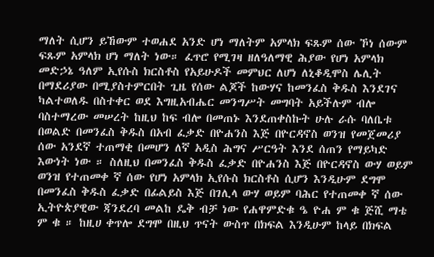ማለት ሲሆን ይኸውም ተወሐደ አንድ ሆነ ማለትም አምላክ ፍጹም ሰው ኾነ ሰውም ፍጹም አምላክ ሆነ ማለት ነው። ፈጥሮ የሚገዛ ዘለዓለማዊ ሕያው የሆነ አምላክ መድኃኔ ዓለም ኢየሱስ ክርስቶስ የአይሁዶች መምህር ለሆነ ለኒቆዲሞስ ሌሊት በማደሪያው በሚያስተምርበት ጊዜ የሰው ልጆች ከውሃና ከመንፈስ ቅዱስ እንደገና ካልተወለዱ በስተቀር ወደ እግዚአብሔር መንግሥት መግባት አይችሉም ብሎ ባስተማረው መሠረት ከዚህ ከፍ ብሎ በመጠኑ እንደጠቀስኩት ሁሉ ራሱ ባለቤቱ በወልድ በመንፈስ ቅዱስ በአብ ፈቃድ በዮሐንስ እጅ በዮርዳኖስ ወንዝ የመጀመሪያ ሰው አንደኛ ተጠማቂ በመሆን ለኛ አዲስ ሕግና ሥርዓት እንደ ሰጠን የማይካድ እውነት ነው ። ስለዚህ በመንፈስ ቅዱስ ፈቃድ በዮሐንስ እጅ በዮርዳኖስ ውሃ ወይም ወንዝ የተጠመቀ ኛ ሰው የሆነ አምላክ ኢየሱስ ክርስቶስ ሲሆን እንዲሁም ደግሞ በመንፈስ ቅዱስ ፈቃድ በፊልይስ እጅ በገሊላ ውሃ ወይም ባሕር የተጠመቀ ኛ ሰው ኢትዮጵያዊው ጃንደረባ መልከ ዴቅ ብቻ ነው የሐዋምድቁ ዔ ዮሐ ም ቁ ጅሺ ማቴ ም ቁ ። ከዚሀ ቀጥሎ ደግሞ በዚህ ጥናት ውስጥ በክፍል እንዲሁም ከላይ በክፍል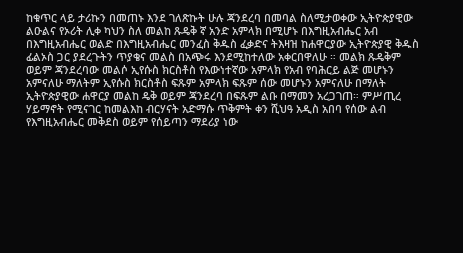ከቁጥር ላይ ታሪኩን በመጠኑ እንደ ገለጽኩት ሁሉ ጃንደረባ በመባል ስለሚታወቀው ኢትዮጵያዊው ልዑልና የኦሪት ሊቀ ካህን ስለ መልከ ጹዴቅ ኛ አንድ አምላክ በሚሆኑ በእግዚአብሔር አብ በእግዚአብሔር ወልድ በእግዚአብሔር መንፈስ ቅዱስ ፈቃድና ትእዛዝ ከሐዋርያው ኢትዮጵያዊ ቅዱስ ፊልኦስ ጋር ያደረጉትን ጥያቄና መልስ በአጭሩ እንደሚከተለው አቀርበዋለሁ ። መልክ ጹዴቅም ወይም ጃንደረባው መልሶ ኢየሱስ ክርስቶስ የእውነተኛው አምላክ የአብ የባሕርይ ልጅ መሆኑን አምናለሁ ማለትም ኢየሱስ ክርስቶስ ፍጹም አምላክ ፍጹም ሰው መሆኑን አምናለሁ በማለት ኢትዮጵያዊው ሐዋርያ መልከ ዴቅ ወይም ጃንደረባ በፍጹም ልቡ በማመን አረጋገጠ። ምሥጢረ ሃይማኖት የሚናገር ከመልእከ ብርሃናት አድማሱ ጥቅምት ቀን ሺህዓ አዲስ አበባ የሰው ልብ የእግዚአብሔር መቅደስ ወይም የሰይጣን ማደሪያ ነው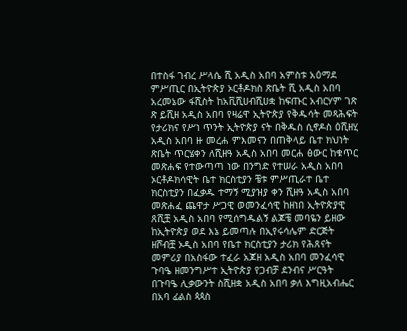በተስፋ ገብረ ሥላሴ ሺ አዲስ አበባ አምስቱ አዕማደ ምሥጢር በኢትዮጵያ ኦርቶዶክስ ጽቤት ሺ አዲስ አበባ አረመኔው ፋሺስት ከአቪሺሀብሺሀቋ ከፍጡር አብርሃም ገጽ ጽ ይሺዘ አዲስ አበባ የዛሬዋ ኢትዮጵያ የቅዱሳት መጻሕፍት የታሪክና የሥነ ጥንት ኢትዮጵያ ናት በቅዱስ ሲኖዶስ ዕሺዘሂ አዲስ አበባ ዙ መረሐ ምእመናን በጠቅላይ ቤተ ክህነት ጽቤት ጥርሄቀን ለሺዘዓ አዲስ አበባ መርሐ ፅውር ከቁጥር መጽሐፍ የተውጣጣ ነው በንግድ የተሠራ አዲስ አበባ ኦርቶዶክሳዊት ቤተ ክርስቲያን ቼቱ ምሥጢራተ ቤተ ክርስቲያን በፈቃዱ ተማኝ ሚያዝያ ቀን ሺዘዓ አዲስ አበባ መጽሐፈ ጨዋታ ሥጋዊ ወመንፈሳዊ ከዘነበ ኢትዮጵያዊ ጸሺቿ አዲስ አበባ የሚሰግዱልኝ ልጆቼ መባዬን ይዘው ከኢትዮጵያ ወደ እኔ ይመጣሉ በኢየሩሳሌም ድርጅት ዘሾብቿ ኦዲስ አበባ የቤተ ክርስቲያን ታሪክ የሕጸናት መምሪያ በአስፋው ተፈራ አጆዘ አዲስ አበባ መንፈሳዊ ጉባዔ ዘመንግሥተ ኢትዮጵያ የጋብቻ ደንብና ሥርዓት በጉባዔ ሊቃውንት ስሺዘቋ አዲስ አበባ ቃለ እግዚአብሔር በአባ ፊልስ ጳጳስ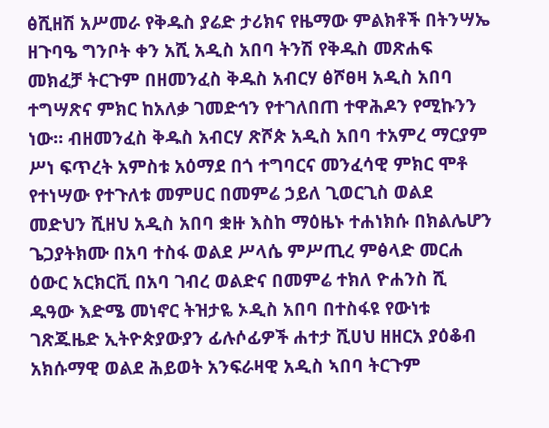ፅሺዘሽ አሥመራ የቅዱስ ያሬድ ታሪክና የዜማው ምልክቶች በትንሣኤ ዘጉባዔ ግንቦት ቀን አሺ አዲስ አበባ ትንሽ የቅዱስ መጽሐፍ መክፈቻ ትርጉም በዘመንፈስ ቅዱስ አብርሃ ፅሾፀዛ አዲስ አበባ ተግሣጽና ምክር ከአለቃ ገመድኅን የተገለበጠ ተዋሕዶን የሚኩንን ነው። ብዘመንፈስ ቅዱስ አብርሃ ጽሾጵ አዲስ አበባ ተአምረ ማርያም ሥነ ፍጥረት አምስቱ አዕማደ በጎ ተግባርና መንፈሳዊ ምክር ሞቶ የተነሣው የተጉለቱ መምሀር በመምሬ ኃይለ ጊወርጊስ ወልደ መድህን ሺዘህ አዲስ አበባ ቋዙ እስከ ማዕዜኑ ተሐነክሱ በክልሌሆን ጌጋያትክሙ በአባ ተስፋ ወልደ ሥላሴ ምሥጢረ ምፅላድ መርሐ ዕውር አርክርቪ በአባ ገብረ ወልድና በመምሬ ተክለ ዮሐንስ ሺ ዱዓው እድሜ መነኖር ትዝታዬ ኦዲስ አበባ በተስፋዩ የውነቱ ገጽጁዜድ ኢትዮጵያውያን ፊሉሶፊዎች ሐተታ ሺሀህ ዘዘርአ ያዕቆብ አክሱማዊ ወልደ ሕይወት አንፍራዛዊ አዲስ ኣበባ ትርጉም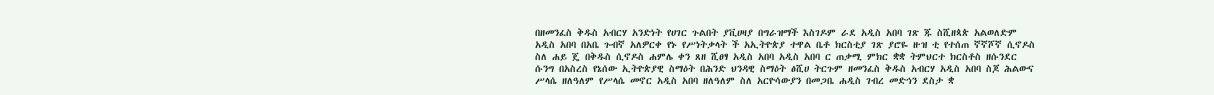በዘመንፈስ ቅዱስ አብርሃ አንድነት የሀገር ጉልበት ያቪሀዛያ በግራዝማች እስገዶም ራደ አዲስ አበባ ገጽ ጁ ስሺዘጳጵ አልወለድም አዲስ አበባ በአቤ ጉብኛ አለዎርቀ የኑ የሥነትቃላት ች አኢትዮጵያ ተዋል ቤቶ ክርስቲያ ገጽ ያሮዬ ዙዝ ቲ የተሰጠ ኛኛሾኛ ሲኖዶስ ስለ ሐይ ጄ በቅዱስ ሲኖዶስ ሐምሌ ቀን ጸዘ ሺፀፃ አዲስ አበባ አዲስ አበባ ር ጠቃሚ ምክር ቋቋ ትምህርተ ክርስቶስ ዘሱንደር ሱንግ በአስረስ የኔሰው ኢትዮጵያዊ ስማዕት በሕንድ ህንዳዊ ስማዕት ፅሺሀ ትርጉም ዘመንፈስ ቅዱስ አብርሃ አዲስ አበባ ስጆ ሕልውና ሥላሴ ዘለዓለም የሥላሴ መኖር አዲስ አበባ ዘለዓለም ስለ አርዮሳውያን በመጋቤ ሐዲስ ገብረ መድኅን ደስታ ቋ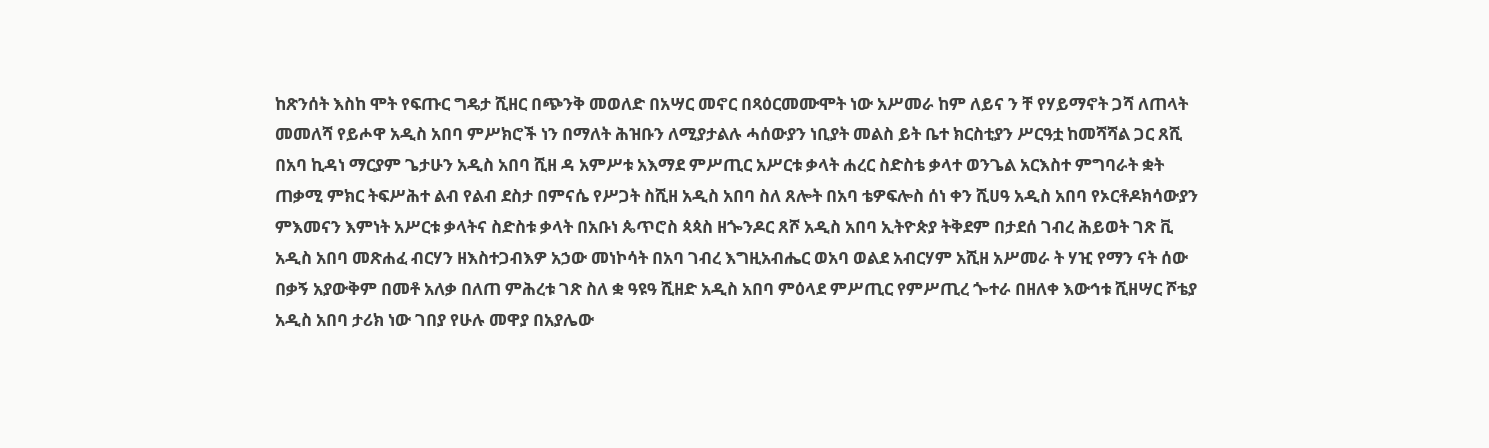ከጽንሰት እስከ ሞት የፍጡር ግዴታ ሺዘር በጭንቅ መወለድ በአሣር መኖር በጻዕርመሙሞት ነው አሥመራ ከም ለይና ን ቸ የሃይማኖት ጋሻ ለጠላት መመለሻ የይሖዋ አዲስ አበባ ምሥክሮች ነን በማለት ሕዝቡን ለሚያታልሉ ሓሰውያን ነቢያት መልስ ይት ቤተ ክርስቲያን ሥርዓቷ ከመሻሻል ጋር ጸሺ በአባ ኪዳነ ማርያም ጌታሁን አዲስ አበባ ሺዘ ዳ አምሥቱ አእማደ ምሥጢር አሥርቱ ቃላት ሐረር ስድስቴ ቃላተ ወንጌል አርእስተ ምግባራት ቋት ጠቃሚ ምክር ትፍሥሕተ ልብ የልብ ደስታ በምናሴ የሥጋት ስሺዘ አዲስ አበባ ስለ ጸሎት በአባ ቴዎፍሎስ ሰነ ቀን ሺሀዓ አዲስ አበባ የኦርቶዶክሳውያን ምእመናን እምነት አሥርቱ ቃላትና ስድስቱ ቃላት በአቡነ ጴጥሮስ ጳጳስ ዘጐንዶር ጸሾ አዲስ አበባ ኢትዮጵያ ትቅደም በታደሰ ገብረ ሕይወት ገጽ ቪ አዲስ አበባ መጽሐፈ ብርሃን ዘእስተጋብእዎ አኃው መነኮሳት በአባ ገብረ እግዚአብሔር ወአባ ወልደ አብርሃም አሺዘ አሥመራ ት ሃዢ የማን ናት ሰው በቃኝ አያውቅም በመቶ አለቃ በለጠ ምሕረቱ ገጽ ስለ ቋ ዓዩዓ ሺዘድ አዲስ አበባ ምዕላደ ምሥጢር የምሥጢረ ጐተራ በዘለቀ እውኅቱ ሺዘሣር ሾቴያ አዲስ አበባ ታሪክ ነው ገበያ የሁሉ መዋያ በአያሌው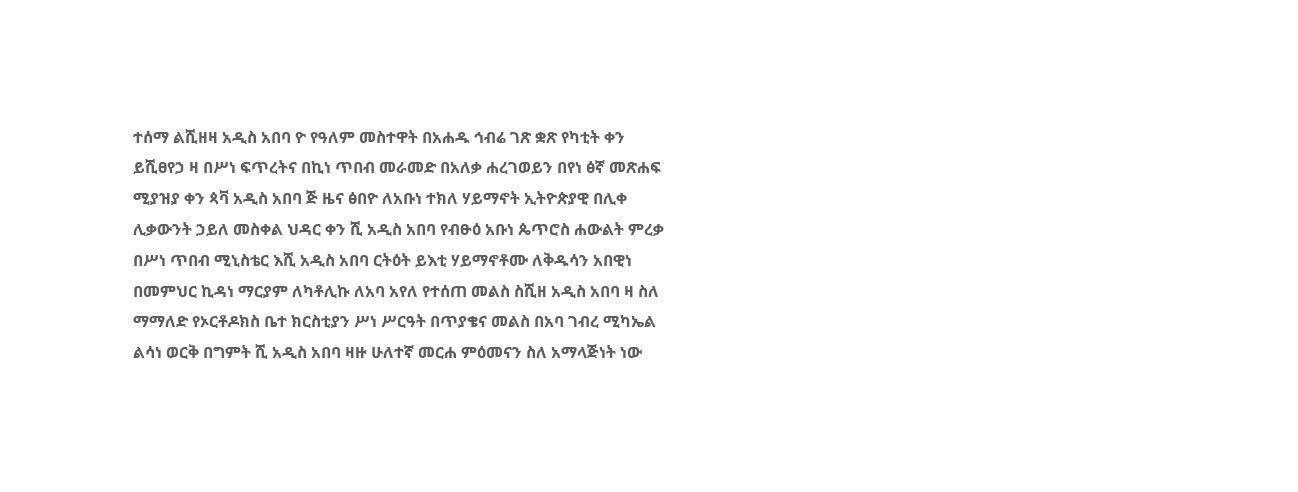ተሰማ ልሺዘዛ አዲስ አበባ ዮ የዓለም መስተዋት በአሐዱ ኅብሬ ገጽ ቋጽ የካቲት ቀን ይሺፀየኃ ዛ በሥነ ፍጥረትና በኪነ ጥበብ መራመድ በአለቃ ሐረገወይን በየነ ፅኛ መጽሐፍ ሚያዝያ ቀን ጳቫ አዲስ አበባ ጅ ዜና ፅበዮ ለአቡነ ተክለ ሃይማኖት ኢትዮጵያዊ በሊቀ ሊቃውንት ኃይለ መስቀል ህዳር ቀን ሺ አዲስ አበባ የብፁዕ አቡነ ጴጥሮስ ሐውልት ምረቃ በሥነ ጥበብ ሚኒስቴር እሺ አዲስ አበባ ርትዕት ይእቲ ሃይማኖቶሙ ለቅዱሳን አበዊነ በመምህር ኪዳነ ማርያም ለካቶሊኩ ለአባ አየለ የተሰጠ መልስ ስሺዘ አዲስ አበባ ዛ ስለ ማማለድ የኦርቶዶክስ ቤተ ክርስቲያን ሥነ ሥርዓት በጥያቄና መልስ በአባ ገብረ ሚካኤል ልሳነ ወርቅ በግምት ሺ አዲስ አበባ ዛዙ ሁለተኛ መርሐ ምዕመናን ስለ አማላጅነት ነው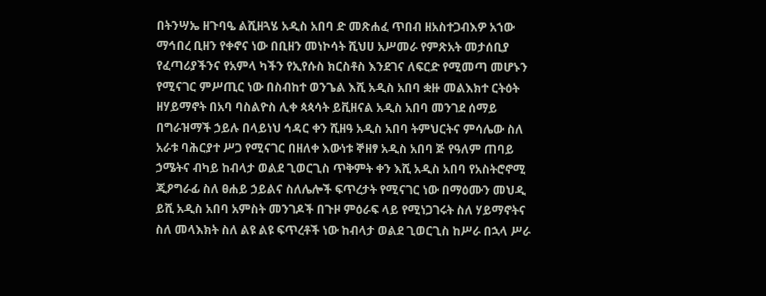በትንሣኤ ዘጉባዔ ልሺዘጓሄ አዲስ አበባ ድ መጽሐፈ ጥበብ ዘአስተጋብእዎ አኀው ማኅበረ ቢዘን የቀኖና ነው በቢዘን መነኮሳት ሺህሀ አሥመራ የምጽአት መታሰቢያ የፈጣሪያችንና የአምላ ካችን የኢየሱስ ክርስቶስ እንደገና ለፍርድ የሚመጣ መሆኑን የሚናገር ምሥጢር ነው በስብከተ ወንጌል እሺ አዲስ አበባ ቋዙ መልእክተ ርትዕት ዘሃይማኖት በአባ ባስልዮስ ሊቀ ጳጳሳት ይቪዘናል አዲስ አበባ መንገደ ሰማይ በግራዝማች ኃይሉ በላይነህ ኅዳር ቀን ሺዘዓ አዲስ አበባ ትምህርትና ምሳሌው ስለ አራቱ ባሕርያተ ሥጋ የሚናገር በዘለቀ እውነቱ ኞዘፃ አዲስ አበባ ጅ የዓለም ጠባይ ኃሜትና ብካይ ከብላታ ወልደ ጊወርጊስ ጥቅምት ቀን እሺ አዲስ አበባ የአስትሮኖሚ ጂዖግራፊ ስለ ፀሐይ ኃይልና ስለሌሎች ፍጥረታት የሚናገር ነው በማዕሙን መህዲ ይሺ አዲስ አበባ አምስት መንገዶች በጉዞ ምዕራፍ ላይ የሚነጋገሩት ስለ ሃይማኖትና ስለ መላእክት ስለ ልዩ ልዩ ፍጥረቶች ነው ከብላታ ወልደ ጊወርጊስ ከሥራ በኋላ ሥራ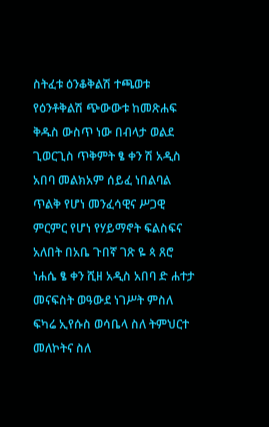ስትፈቱ ዕንቆቅልሽ ተጫወቱ የዕንቶቅልሽ ጭውውቱ ከመጽሐፍ ቅዱስ ውስጥ ነው በብላታ ወልደ ጊወርጊስ ጥቅምት ፄ ቀን ሽ አዲስ አበባ መልክአም ሰይፈ ነበልባል ጥልቅ የሆነ መንፈሳዊና ሥጋዊ ምርምር የሆነ የሃይማኖት ፍልስፍና አለበት በአቤ ጉበኛ ገጽ ዬ ጳ ጸሮ ነሐሴ ፄ ቀን ሺዘ አዲስ አበባ ድ ሐተታ መናፍስት ወዓውደ ነገሥት ምስለ ፍካሬ ኢየሱስ ወሳቤላ ስለ ትምህርተ መለኮትና ስለ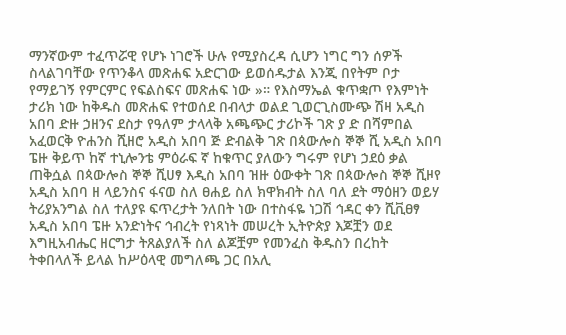ማንኛውም ተፈጥሯዊ የሆኑ ነገሮች ሁሉ የሚያስረዳ ሲሆን ነግር ግን ሰዎች ስላልገባቸው የጥንቆላ መጽሐፍ አድርገው ይወሰዱታል እንጂ በየትም ቦታ የማይገኝ የምርምር የፍልስፍና መጽሐፍ ነው »። የእስማኤል ቁጥቋጦ የእምነት ታሪክ ነው ከቅዱስ መጽሐፍ የተወሰደ በብላታ ወልደ ጊወርጊስሙጭ ሽዛ አዲስ አበባ ድዙ ኃዘንና ደስታ የዓለም ታላላቅ አጫጭር ታሪኮች ገጽ ያ ድ በሻምበል አፈወርቅ ዮሐንስ ሺዘሮ አዲስ አበባ ጅ ድብልቅ ገጽ በጳውሎስ ኞኞ ሺ አዲስ አበባ ፔዙ ቅይጥ ከኛ ተኒሎንቴ ምዕራፍ ኛ ከቁጥር ያለውን ግሩም የሆነ ኃደዕ ቃል ጠቅሷል በጳውሎስ ኞኞ ሺሀፃ እዲስ አበባ ዝዙ ዕውቀት ገጽ በጳውሎስ ኞኞ ሺዞየ አዲስ አበባ ዘ ላይንስና ፋናወ ስለ ፀሐይ ስለ ክዋክብት ስለ ባለ ደት ማዕዘን ወይሃ ትሪያአንግል ስለ ተለያዩ ፍጥረታት ንለበት ነው በተስፋዬ ነጋሽ ኅዳር ቀን ሺቪፀፃ አዲስ አበባ ፔዙ አንድነትና ኅብረት የነጻነት መሠረት ኢትዮጵያ እጆቿን ወደ እግዚአብሔር ዘርግታ ትጸልያለች ስለ ልጆቿም የመንፈስ ቅዱስን በረከት ትቀበላለች ይላል ከሥዕላዊ መግለጫ ጋር በአሊ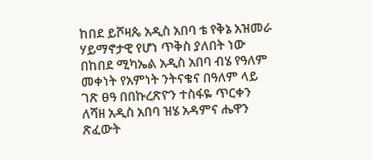ከበደ ይሾዛጴ አዲስ አበባ ቴ የቅኔ አዝመራ ሃይማኖታዊ የሆነ ጥቅስ ያለበት ነው በከበደ ሚካኤል አዲስ አበባ ብሄ የዓለም መቀነት የአምነት ንትናቄና በዓለም ላይ ገጽ ፀዓ በበኩረጽዮን ተስፋዬ ጥርቀን ለሻዘ አዲስ አበባ ዝሄ አዳምና ሔዋን ጽፈውት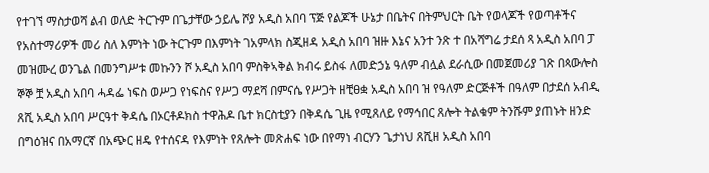የተገኘ ማስታወሻ ልብ ወለድ ትርጉም በጌታቸው ኃይሌ ሾያ አዲስ አበባ ፕጅ የልጆች ሁኔታ በቤትና በትምህርት ቤት የወላጆች የወጣቶችና የአስተማሪዎች መሪ ስለ እምነት ነው ትርጉም በእምነት ገአምላክ ስጂዘዳ አዲስ አበባ ዝዙ እኔና አንተ ንጽ ተ በአሻግሬ ታደሰ ጻ አዲስ አበባ ፓ መዝሙረ ወንጌል በመንግሥቱ መኩንን ሾ አዲስ አበባ ምስቅኣቅል ክብሩ ይስፋ ለመድኃኔ ዓለም ብሏል ደራሲው በመጀመሪያ ገጽ በጳውሎስ ኞኞ ቿ አዲስ አበባ ሓዳፌ ነፍስ ወሥጋ የነፍስና የሥጋ ማደሻ በምናሴ የሥጋት ዘቺፀቋ አዲስ አበባ ዝ የዓለም ድርጅቶች በዓለም በታደሰ አብዲ ጸሺ አዲስ አበባ ሥርዓተ ቅዳሴ በኦርቶዶክስ ተዋሕዶ ቤተ ክርስቲያን በቅዳሴ ጊዜ የሚጸለይ የማኅበር ጸሎት ትልቁም ትንሹም ያጠኑት ዘንድ በግዕዝና በአማርኛ በአጭር ዘዴ የተሰናዳ የእምነት የጸሎት መጽሐፍ ነው በየማነ ብርሃን ጌታነህ ጸሺዘ አዲስ አበባ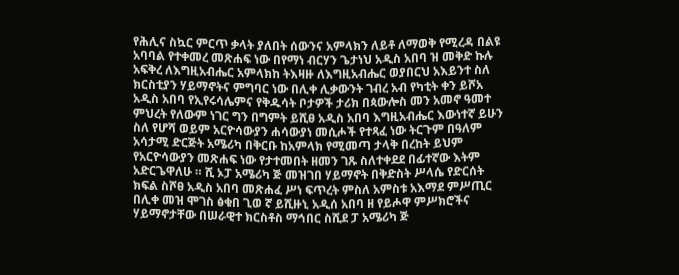የሕሊና ስኳር ምርጥ ቃላት ያለበት ሰውንና አምላክን ለይቶ ለማወቅ የሚረዳ በልዩ አባባል የተቀመረ መጽሐፍ ነው በየማነ ብርሃን ጌታነህ አዲስ አበባ ዝ መቅድ ኩሉ አፍቅረ ለእግዚአብሔር አምላክከ ትእዛዙ ለእግዚአብሔር ወያበርህ አእይንተ ስለ ክርስቲያን ሃይማኖትና ምግባር ነው በሊቀ ሊቃውንት ገብረ አብ የካቲት ቀን ይሾአ አዲስ አበባ የኢየሩሳሌምና የቅዱሳት ቦታዎች ታሪክ በጳውሎስ መን አመኖ ዓመተ ምህረት የለውም ነገር ግን በግምት ይሺፀ አዲስ አበባ እግዚአብሔር እውነተኛ ይሁን ስለ የሆሻ ወይም አርዮሳውያን ሐሳውያነ መሲሖች የተጻፈ ነው ትርጉም በዓለም አሳታሚ ድርጅት አሜሪካ በቅርቡ ከአምላክ የሚመጣ ታላቅ በረከት ይህም የአርዮሳውያን መጽሐፍ ነው የታተመበት ዘመን ገጹ ስለተቀደደ በፊተኛው እትም አድርጌዋለሁ ። ሺ ኦፓ አሜሪካ ጅ መዝገበ ሃይማኖት በቅድስት ሥላሴ የድርሰት ክፍል ስሾፀ አዲስ አበባ መጽሐፈ ሥነ ፍጥረት ምስለ አምስቱ አእማደ ምሥጢር በሊቀ መዝ ሞገስ ፅቁበ ጊወ ኛ ይሺዙኒ አዲሰ አበባ ዘ የይሖዋ ምሥክሮችና ሃይማኖታቸው በሠራዊተ ክርስቶስ ማኅበር ስሺደ ፓ አሜሪካ ጅ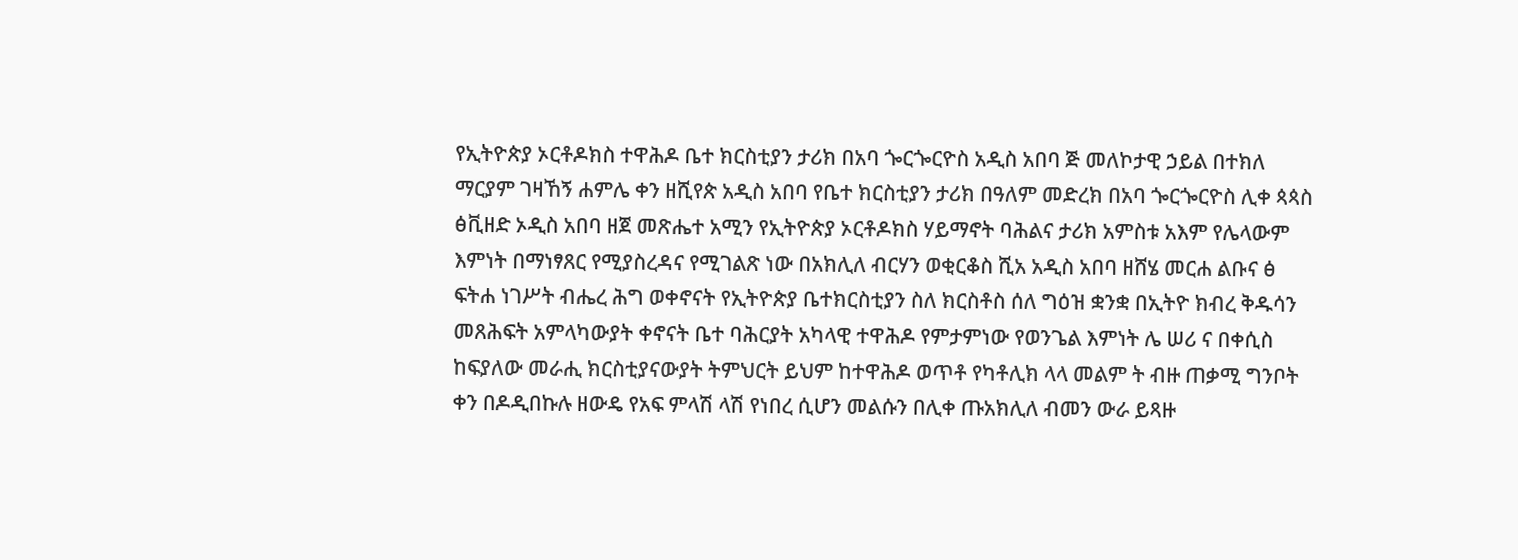የኢትዮጵያ ኦርቶዶክስ ተዋሕዶ ቤተ ክርስቲያን ታሪክ በአባ ጐርጐርዮስ አዲስ አበባ ጅ መለኮታዊ ኃይል በተክለ ማርያም ገዛኸኝ ሐምሌ ቀን ዘሺየጵ አዲስ አበባ የቤተ ክርስቲያን ታሪክ በዓለም መድረክ በአባ ጐርጐርዮስ ሊቀ ጳጳስ ፅቪዘድ ኦዲስ አበባ ዘጀ መጽሔተ አሚን የኢትዮጵያ ኦርቶዶክስ ሃይማኖት ባሕልና ታሪክ አምስቱ አእም የሌላውም እምነት በማነፃጸር የሚያስረዳና የሚገልጽ ነው በአክሊለ ብርሃን ወቂርቆስ ሺአ አዲስ አበባ ዘሸሄ መርሐ ልቡና ፅ ፍትሐ ነገሥት ብሔረ ሕግ ወቀኖናት የኢትዮጵያ ቤተክርስቲያን ስለ ክርስቶስ ሰለ ግዕዝ ቋንቋ በኢትዮ ክብረ ቅዱሳን መጸሕፍት አምላካውያት ቀኖናት ቤተ ባሕርያት አካላዊ ተዋሕዶ የምታምነው የወንጌል እምነት ሌ ሠሪ ና በቀሲስ ከፍያለው መራሒ ክርስቲያናውያት ትምህርት ይህም ከተዋሕዶ ወጥቶ የካቶሊክ ላላ መልም ት ብዙ ጠቃሚ ግንቦት ቀን በዶዲበኩሉ ዘውዴ የአፍ ምላሽ ላሽ የነበረ ሲሆን መልሱን በሊቀ ጡአክሊለ ብመን ውራ ይጻዙ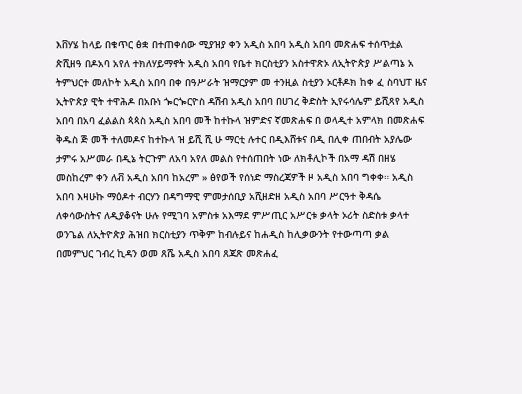እቨሃሄ ከላይ በቁጥር ፅቋ በተጠቀሰው ሚያዝያ ቀን አዲስ አበባ አዲስ አበባ መጽሐፍ ተሰጥቷል ጵሺዘዓ በዶአባ አየለ ተክለሃይማኖት አዲስ አበባ የቤተ ክርስቲያን አስተዋጽኦ ለኢትዮጵያ ሥልጣኔ አ ትምህርተ መለኮት አዲስ አበባ በቀ በዓሥራት ዝማርያም መ ተንዚል ስቲያን ኦርቶዶክ ከቀ ፈ ስባህፐ ዜና ኢትዮጵያ ዊት ተዋሕዶ በአቡነ ጐርጐርዮስ ዳሽብ አዲስ አበባ በሀገረ ቅድስት ኢየሩሳሌም ይሺጻየ አዲስ አበባ በአባ ፈልልስ ጳጳስ አዲስ አበባ መች ከተኩላ ዝምድና ኛመጽሐፍ በ ወላዲተ አምላክ በመጽሐፍ ቅዱስ ጅ መች ተለመዶና ከተኩላ ዝ ይሺ ሺ ሁ ማርቲ ሉተር በዲእሸቱና በዲ በሊቀ ጠበብት አያሌው ታምሩ አሥመራ በዲኔ ትርጉም ለአባ አየለ መልስ የተሰጠበት ነው ለክቶሊኮች በአማ ዳሽ በዘሄ መስከረም ቀን ለቭ አዲስ አበባ ከአረም » ፅየወች የሰነድ ማስረጃዎች ዞ አዲስ አበባ ግቀቀ። አዲስ አበባ እዛሁኩ ማዕዶተ ብርሃን በዳግማዊ ምመታሰቢያ አሺዘድዘ አዲስ አበባ ሥርዓተ ቅዳሴ ለቀሳውስትና ለዲያቆናት ሁሉ የሚገባ አምስቱ አእማደ ምሥጢር አሥርቱ ቃላት ኦሪት ስድስቱ ቃላተ ወንጌል ለኢትዮጵያ ሕዝበ ክርስቲያን ጥቅም ከብሉይና ከሐዲስ ከሊቃውንት የተውጣጣ ቃል በመምህር ገብረ ኪዳን ወመ ጸሼ አዲስ አበባ ጸጃጽ መጽሐፈ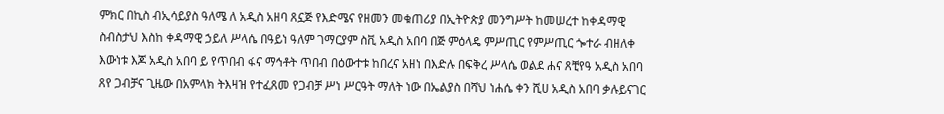ምክር በኪስ ብኢሳይያስ ዓለሜ ለ አዲስ አዘባ ጸኗጅ የእድሜና የዘመን መቁጠሪያ በኢትዮጵያ መንግሥት ከመሠረተ ከቀዳማዊ ስብስታህ እስከ ቀዳማዊ ኃይለ ሥላሴ በዓይነ ዓለም ገማርያም ስቪ አዲስ አበባ በጅ ምዕላዴ ምሥጢር የምሥጢር ጐተራ ብዘለቀ እውነቱ እጆ አዲስ አበባ ይ የጥበብ ፋና ማኅቶት ጥበብ በዕውተቱ ከበረና አዘነ በእድሉ በፍቅረ ሥላሴ ወልደ ሐና ጸቺየዓ አዲስ አበባ ጸየ ጋብቻና ጊዜው በአምላክ ትእዛዝ የተፈጸመ የጋብቻ ሥነ ሥርዓት ማለት ነው በኤልያስ በሻህ ነሐሴ ቀን ሺሀ አዲስ አበባ ቃሉይናገር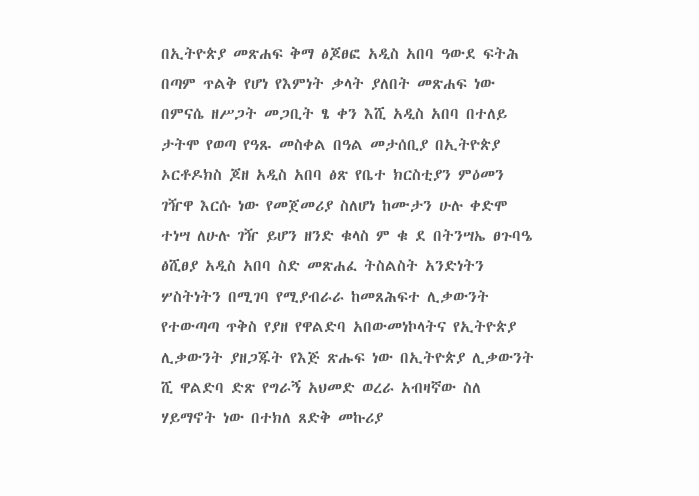በኢትዮጵያ መጽሐፍ ቅማ ፅጆፀፎ አዲስ አበባ ዓውደ ፍትሕ በጣም ጥልቅ የሆነ የእምነት ቃላት ያለበት መጽሐፍ ነው በምናሴ ዘሥጋት መጋቢት ፄ ቀን እሺ አዲስ አበባ በተለይ ታትሞ የወጣ የዓጹ መስቀል በዓል መታሰቢያ በኢትዮጵያ ኦርቶዶክስ ጆዘ አዲስ አበባ ፅጽ የቤተ ክርስቲያን ምዕመን ገዥዋ እርሱ ነው የመጀመሪያ ስለሆነ ከሙታን ሁሉ ቀድሞ ተነሣ ለሁሉ ገዥ ይሆን ዘንድ ቁላስ ም ቁ ደ በትንሣኤ ፀጉባዔ ፅሺፀያ አዲስ አበባ ስድ መጽሐፈ ትስልስት አንድነትን ሦስትነትን በሚገባ የሚያብራራ ከመጸሕፍተ ሊቃውንት የተውጣጣ ጥቅስ የያዘ የዋልድባ አበውመነኮላትና የኢትዮጵያ ሊቃውንት ያዘጋጁት የእጅ ጽሑፍ ነው በኢትዮጵያ ሊቃውንት ሺ ዋልድባ ድጽ የግራኝ አህመድ ወረራ አብዛኛው ስለ ሃይማኖት ነው በተክለ ጸድቅ መኩሪያ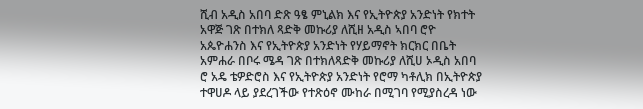ሺብ አዲስ አበባ ድጽ ዓፄ ምኒልክ እና የኢትዮጵያ አንድነት የክተት አዋጅ ገጽ በተክለ ጻድቅ መኩሪያ ለሺዘ አዲስ ኣበባ ሮዮ አጴዮሐንስ እና የኢትዮጵያ አንድነት የሃይማኖት ክርክር በቤት አምሐራ በቦሩ ሜዳ ገጽ በተክለጻድቅ መኩሪያ ለሺሀ ኦዲስ አበባ ሮ አዴ ቴዎድሮስ እና የኢትዮጵያ አንድነት የሮማ ካቶሊክ በኢትዮጵያ ተዋሀዶ ላይ ያደረገችው የተጽዕኖ ሙከራ በሚገባ የሚያስረዳ ነው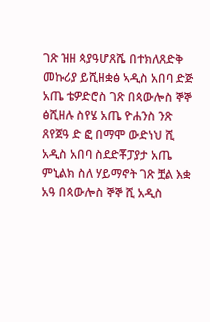ገጽ ዝዘ ጳያዓሆጸሼ በተክለጸድቅ መኩሪያ ይሺዘቋፅ ኣዲስ አበባ ድጅ አጤ ቴዎድሮስ ገጽ በጳውሎስ ኞኞ ፅሺዘሉ ስየሄ አጤ ዮሐንስ ንጽ ጸየጀዓ ድ ፎ በማሞ ውድነህ ሺ አዲስ አበባ ስደድቾፓያታ አጤ ምኒልክ ስለ ሃይማኖት ገጽ ቿል እቋ አዓ በጳውሎስ ኞኞ ሺ አዲስ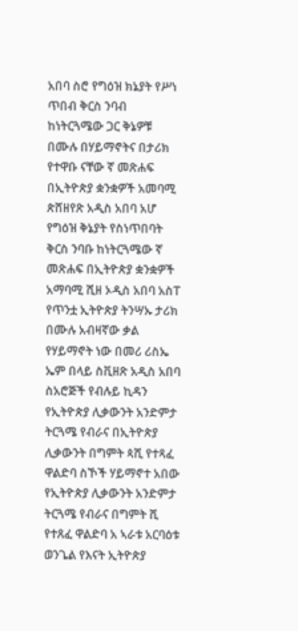አበባ ስሮ የግዕዝ ክኔያት የሥነ ጥበብ ቅርስ ንባብ ከነትርጓሜው ጋር ቅኔዎቹ በሙሉ በሃይማኖትና በታሪክ የተዋቡ ናቸው ኛ መጽሐፍ በኢትዮጵያ ቋንቋዎች አመባሚ ጵሸዘየጽ አዲስ አበባ አሆ የግዕዝ ቅኔያት የስነጥበባት ቅርስ ንባቡ ከነትርጓሜው ኛ መጽሐፍ በኢትዮጵያ ቋንቋዎች አማባሚ ሺዘ ኦዲስ አበባ አስፐ የጥንቷ ኢትዮጵያ ትንሣኡ ታሪክ በሙሉ አብዛኛው ቃል የሃይማኖት ነው በመሪ ሪስኤ ኤም በላይ ስቪዘጽ አዲስ አበባ ስአሮጅች የብሉይ ኪዳን የኢትዮጵያ ሊቃውንት አንድምታ ትርጓሜ የብራና በኢትዮጵያ ሊቃውንት በግምት ጳሺ የተጻፈ ዋልድባ ስኾች ሃይማኖተ አበው የኢትዮጵያ ሊቃውንት አንድምታ ትርጓሜ የብራና በግምት ሺ የተጸፈ ዋልድባ አ ኣራቱ አርባዕቱ ወንጌል የእናት ኢትዮጵያ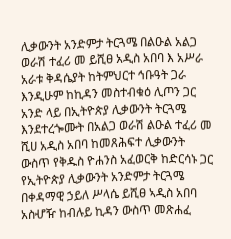ሊቃውንት አንድምታ ትርጓሜ በልዑል አልጋ ወራሽ ተፈሪ መ ይሺፀ አዲስ አበባ እ አሥራ አራቱ ቅዳሴያት ከትምህርተ ኅቡዓት ጋራ እንዲሁም ከኪዳን መስተብቁዕ ሊጦን ጋር አንድ ላይ በኢትዮጵያ ሊቃውንት ትርጓሜ እንደተረጐሙት በአልጋ ወራሽ ልዑል ተፈሪ መ ሺሀ አዲስ አበባ ከመጸሕፍተ ሊቃውንት ውስጥ የቅዱስ ዮሐንስ አፈወርቅ ከድርሳኑ ጋር የኢትዮጵያ ሊቃውንት አንድምታ ትርጓሜ በቀዳማዊ ኃይለ ሥላሴ ይሺፀ ኣዲስ አበባ አስሇዥ ከብሉይ ኪዳን ውስጥ መጽሐፈ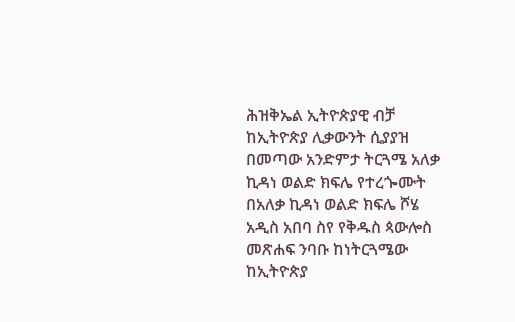ሕዝቅኤል ኢትዮጵያዊ ብቻ ከኢትዮጵያ ሊቃውንት ሲያያዝ በመጣው አንድምታ ትርጓሜ አለቃ ኪዳነ ወልድ ክፍሌ የተረጐሙት በአለቃ ኪዳነ ወልድ ክፍሌ ሾሄ አዲስ አበባ ስየ የቅዱስ ጳውሎስ መጽሐፍ ንባቡ ከነትርጓሜው ከኢትዮጵያ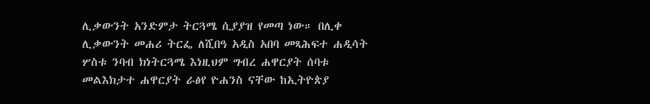ሊቃውንት አንድምታ ትርጓሜ ሲያያዝ የመጣ ነው። በሊቀ ሊቃውንት መሐሪ ትርፌ ለሺበዓ አዲስ አበባ መጻሕፍተ ሐዲሳት ሦስቱ ንባብ ክነትርጓሜ እነዚህም ግብረ ሐዋርያት ሰባቱ መልእክታተ ሐዋርያት ራፅየ ዮሐንስ ናቸው ከኢትዮጵያ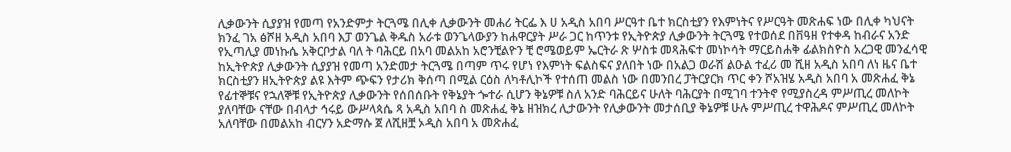ሊቃውንት ሲያያዝ የመጣ የአንድምታ ትርጓሜ በሊቀ ሊቃውንት መሐሪ ትርፌ እ ሀ አዲስ አበባ ሥርዓተ ቤተ ክርስቲያን የእምነትና የሥርዓት መጽሐፍ ነው በሊቀ ካህናት ክንፈ ገአ ፅሾዘ አዲስ አበባ እፓ ወንጌል ቅዱስ አራቱ ወንጌላውያን ከሐዋርያት ሥራ ጋር ከጥንቱ የኢትዮጵያ ሊቃውንት ትርጓሜ የተወሰደ በቨዓዘ የተቀዳ ከብራና አንድ የኢጣሊያ መነኩሴ አቅርቦታል ባለ ት ባሕርይ በአባ መልአከ አሮንቺልዮን ቺ ሮሜወይም ኤርትራ ጽ ሦስቱ መጻሕፍተ መነኮሳት ማርይስሐቅ ፊልክስዮስ አረጋዊ መንፈሳዊ ከኢትዮጵያ ሊቃውንት ሲያያዝ የመጣ አንድመታ ትርጓሜ በጣም ጥሩ የሆነ የእምነት ፍልስፍና ያለበት ነው በአልጋ ወራሽ ልዑል ተፈሪ መ ሺዘ አዲስ አበባ ለነ ዜና ቤተ ክርስቲያን ዘኢትዮጵያ ልዩ እትም ጭፍን የታሪክ ቅሰጣ በሚል ርዕስ ለካቶሊኮች የተሰጠ መልስ ነው በመንበረ ፓትርያርክ ጥር ቀን ሾአዝሄ አዲስ አበባ አ መጽሐፈ ቅኔ የፊተኞቹና የኋለኞቹ የኢትዮጵያ ሊቃውንት የሰበሰቡት የቅኔያት ጐተራ ሲሆን ቅኔዎቹ ስለ አንድ ባሕርይና ሁለት ባሕርያት በሚገባ ተንትኖ የሚያስረዳ ምሥጢረ መለኮት ያለባቸው ናቸው በብላታ ኅሩይ ውሥላጳሴ ጻ አዲስ አበባ ስ መጽሐፈ ቅኔ ዘዝክረ ሊታውንት የሊቃውንት መታሰቢያ ቅኔዎቹ ሁሉ ምሥጢረ ተዋሕዶና ምሥጢረ መለኮት አለባቸው በመልአከ ብርሃን አድማሱ ጀ ለሺዘቿ ኦዲስ አበባ አ መጽሐፈ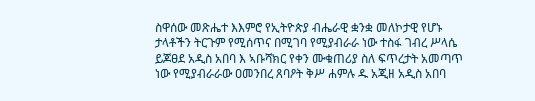ስዋሰው መጽሔተ እእምሮ የኢትዮጵያ ብሔራዊ ቋንቋ መለኮታዊ የሆኑ ታላቶችን ትርጉም የሚሰጥና በሚገባ የሚያብራራ ነው ተስፋ ገብረ ሥላሴ ይጆፀደ አዲስ አበባ እ ኣቡሻክር የቀን ሙቁጠሪያ ስለ ፍጥረታት አመጣጥ ነው የሚያብራራው ዐመንበረ ጸባዖት ቅሥ ሐምሉ ዱ አጂዘ አዲስ አበባ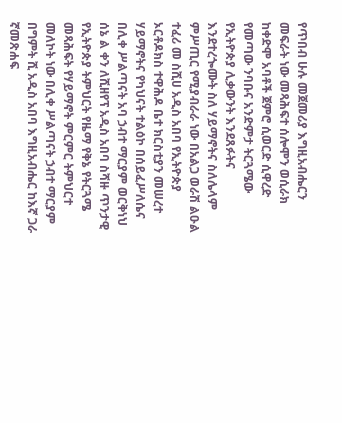የጥበብ ሁሉ መጀመሪያ እግዚአብሔርን መፍራት ነው መጻሕፍተ ሰሎሞን ወሲራክ ከቀድሞ አባቶች ጀምሮ ሲወርድ ሲዋረድ የመጣው ንባቡና አንድምታ ትርጓሜው የኢትዮጵያ ሊቃውንት እንደጸፉትና እንደተረጐሙት ስለ ሃይማኖትና ስለሌላም ምሥጢር የሚያብራራ ነው በአልጋ ወራሽ ልዑል ተፈሪ መ ስሺሀ አዲስ አበባ የኢትዮጵያ ኦርቶዶክስ ተዋሕዶ ቤተ ክርስቲያን መሠረተ ሃይማኖትና የካህናት ተልዕኮ በሰይፈሥለሴና በሊቀ ሥልጣናት አባ ኃብተ ማርያም ወርቅነህ ሰኔ ል ቀን ለሺዘየፕ አዲስ አበባ ስሻዙ ጥንታዊ የኢትዮጵያ ትምህርት የዜማ የቅኔ የትርጓሜ መጻሕፍት የሃይማኖት ምርምር ትምህርተ መለኮት ነው በሊቀ ሥልጣናት ኃብተ ማርያም በግምት ሺ አዲስ አበባ እግዚአብሔር ከእኛ ጋራ ኛመጽሐፍ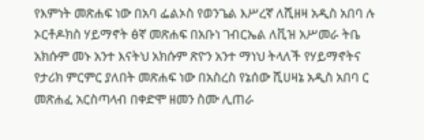የእምነት መጽሐፍ ነው በአባ ፌልኦስ የወንጌል እሥረኛ ለሺዘዛ አዲስ አበባ ሉ ኦርቶዶክስ ሃይማኖት ፅኛ መጽሐፍ በአቡነ ገብርኤል ለቪዝ አሥመራ ትቤ አክሱም መኑ አንተ እናትህ አክሱም ጽዮን አንተ ማነህ ትላለች የሃይማኖትና የታሪክ ምርምር ያለበት መጽሐፍ ነው በአስረስ የኔሰው ሺሀዛኔ አዲስ አበባ ር መጽሐፈ አርስጣላብ በቀድሞ ዘመን ስሙ ሊጠራ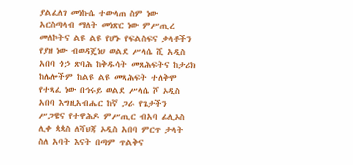ያልፈለገ መነኩሴ ተውላጠ ስም ነው አርስጣላብ ማለት መነጽር ነው ምሥጢረ መለኮትና ልዩ ልዩ የሆኑ የፍልስፍና ቃላቶችን የያዘ ነው ብወዳጄነሀ ወልደ ሥላሴ ሺ አዲስ አበባ ጎኃ ጽባሕ ከቅዱሳት መጸሕፍትና ከታሪክ ከሌሎችም ከልዩ ልዩ መጻሕፍት ተለቅሞ የተጻፈ ነው በኅሩይ ወልደ ሥላሴ ሾ ኦዲስ አበባ እግዚአብሔር ከኛ ጋራ የጌታችን ሥጋዌና የተዋሕዶ ምሥጢር ብአባ ፊሊኦስ ሊቀ ጳጳስ ለሻህጃ ኦዲስ አበባ ምርጥ ታላት ስለ አባት እናት በጣም ጥልቅና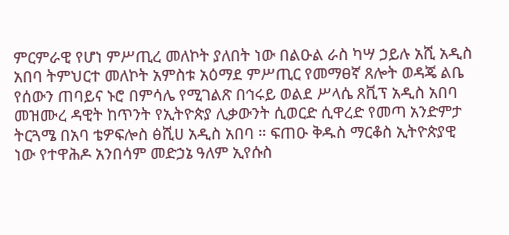ምርምራዊ የሆነ ምሥጢረ መለኮት ያለበት ነው በልዑል ራስ ካሣ ኃይሉ አሺ አዲስ አበባ ትምህርተ መለኮት አምስቱ አዕማደ ምሥጢር የመማፀኛ ጸሎት ወዳጄ ልቤ የሰውን ጠባይና ኑሮ በምሳሌ የሚገልጽ በኅሩይ ወልደ ሥላሴ ጸቪፕ አዲስ አበባ መዝሙረ ዳዊት ከጥንት የኢትዮጵያ ሊቃውንት ሲወርድ ሲዋረድ የመጣ አንድምታ ትርጓሜ በአባ ቴዎፍሎስ ፅሺሀ አዲስ አበባ ። ፍጠዑ ቅዱስ ማርቆስ ኢትዮጵያዊ ነው የተዋሕዶ አንበሳም መድኃኔ ዓለም ኢየሱስ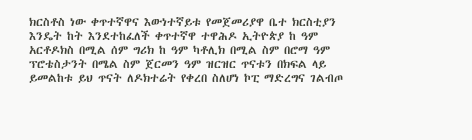ክርስቶስ ነው ቀጥተኛዋና እውነተኛይቱ የመጀመሪያዋ ቤተ ክርስቲያን እንዴት ከት እንደተከፈለች ቀጥተኛዋ ተዋሕዶ ኢትዮጵያ ከ ዓም አርቶዶክስ በሚል ሰም ግሪክ ከ ዓም ካቶሊክ በሚል ስም በሮማ ዓም ፕሮቴስታንት በሜል ስም ጀርመን ዓም ዝርዝር ጥናቱን በክፍል ላይ ይመልከቱ ይህ ጥናት ለዶክተሬት የቀረበ ስለሆነ ኮፒ ማድረግና ገልብጦ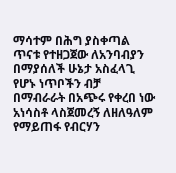ማሳተም በሕግ ያስቀጣል ጥናቱ የተዘጋጀው ለአንባብያን በማያሰለች ሁኔታ አስፈላጊ የሆኑ ነጥቦችን ብቻ በማብራራት በአጭሩ የቀረበ ነው አነሳስቶ ላስጀመረኝ ለዘለዓለም የማይጠፋ የብርሃን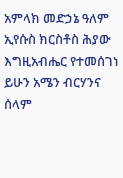አምላክ መድኃኔ ዓለም ኢየሱስ ክርስቶስ ሕያው እግዚአብሔር የተመሰገነ ይሁን አሜን ብርሃንና ሰላም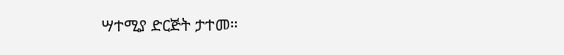ሣተሚያ ድርጅት ታተመ።